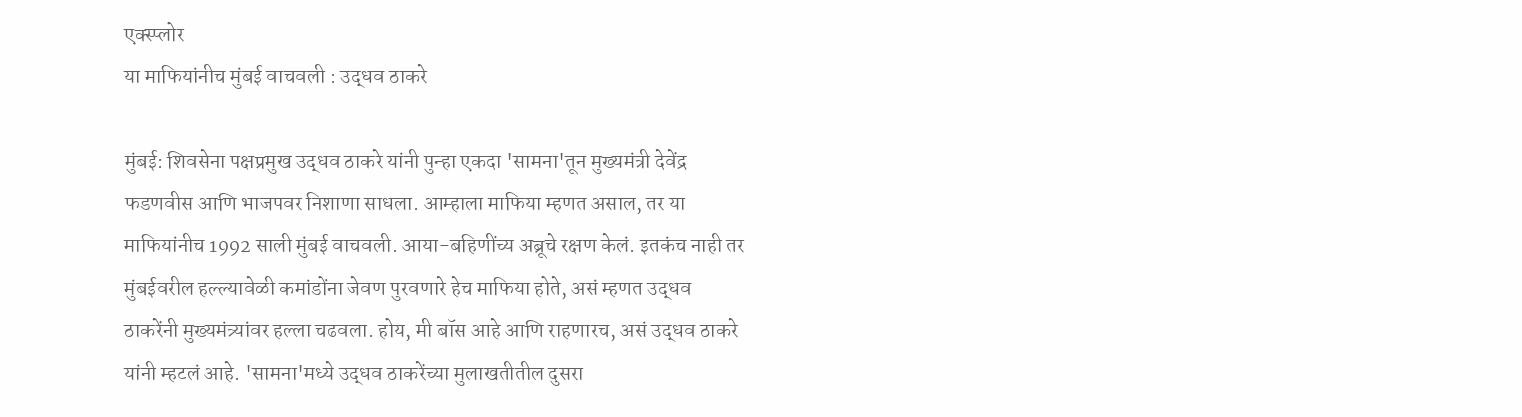एक्स्प्लोर
या माफियांनीच मुंबई वाचवली : उद्धव ठाकरे

मुंबई: शिवसेना पक्षप्रमुख उद्धव ठाकरे यांनी पुन्हा एकदा 'सामना'तून मुख्यमंत्री देवेंद्र फडणवीस आणि भाजपवर निशाणा साधला. आम्हाला माफिया म्हणत असाल, तर या माफियांनीच 1992 साली मुंबई वाचवली. आया-बहिणींच्य अब्रूचे रक्षण केलं. इतकंच नाही तर मुंबईवरील हल्ल्यावेळी कमांडोंना जेवण पुरवणारे हेच माफिया होते, असं म्हणत उद्धव ठाकरेंनी मुख्यमंत्र्यांवर हल्ला चढवला. होय, मी बॉस आहे आणि राहणारच, असं उद्धव ठाकरे यांनी म्हटलं आहे. 'सामना'मध्ये उद्धव ठाकरेंच्या मुलाखतीतील दुसरा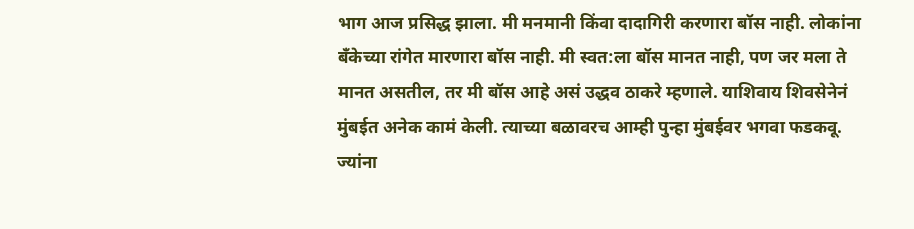भाग आज प्रसिद्ध झाला. मी मनमानी किंवा दादागिरी करणारा बॉस नाही. लोकांना बँकेच्या रांगेत मारणारा बॉस नाही. मी स्वत:ला बॉस मानत नाही, पण जर मला ते मानत असतील, तर मी बॉस आहे असं उद्धव ठाकरे म्हणाले. याशिवाय शिवसेनेनं मुंबईत अनेक कामं केली. त्याच्या बळावरच आम्ही पुन्हा मुंबईवर भगवा फडकवू. ज्यांना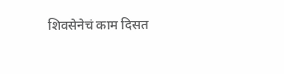शिवसेनेचं काम दिसत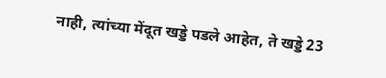नाही, त्यांच्या मेंदूत खड्डे पडले आहेत, ते खड्डे 23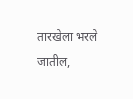तारखेला भरले जातील,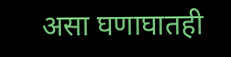असा घणाघातही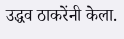उद्धव ठाकरेंनी केला.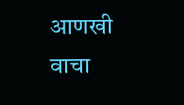आणखी वाचा